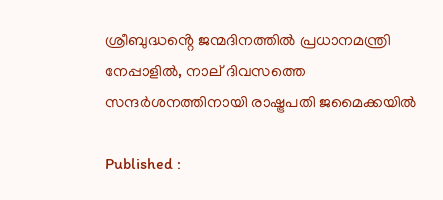ശ്രീബുദ്ധൻ്റെ ജന്മദിനത്തിൽ പ്രധാനമന്ത്രി നേപ്പാളിൽ, നാല് ദിവസത്തെ സന്ദർശനത്തിനായി രാഷ്ട്രപതി ജമൈക്കയിൽ

Published :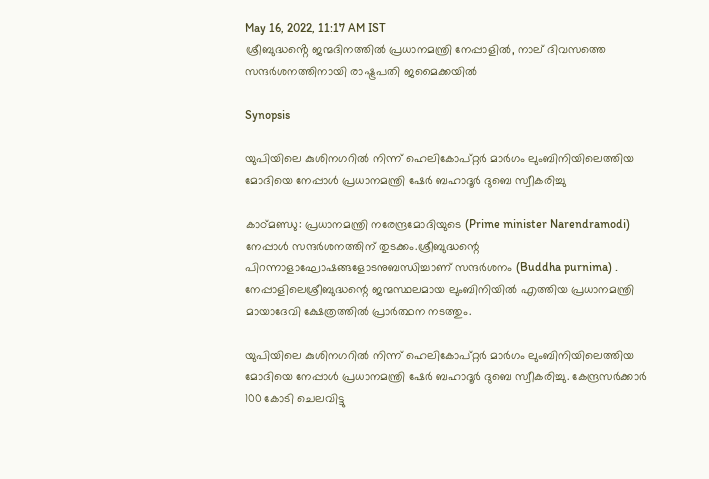May 16, 2022, 11:17 AM IST
ശ്രീബുദ്ധൻ്റെ ജന്മദിനത്തിൽ പ്രധാനമന്ത്രി നേപ്പാളിൽ, നാല് ദിവസത്തെ സന്ദർശനത്തിനായി രാഷ്ട്രപതി ജമൈക്കയിൽ

Synopsis

യുപിയിലെ കുശിനഗറിൽ നിന്ന് ഹെലികോപ്റ്റർ മാർഗം ലുംബിനിയിലെത്തിയ മോദിയെ നേപ്പാൾ പ്രധാനമന്ത്രി ഷേർ ബഹാദൂർ ദുബെ സ്വീകരിച്ചു

കാഠ്മണ്ഡു: പ്രധാനമന്ത്രി നരേന്ദ്രമോദിയുടെ (Prime minister Narendramodi)  നേപ്പാൾ സന്ദർശനത്തിന് തുടക്കം.ശ്രീബുദ്ധന്റെ പിറന്നാളാഘോഷങ്ങളോടനുബന്ധിച്ചാണ് സന്ദർശനം (Buddha purnima) . നേപ്പാളിലെശ്രീബുദ്ധന്റെ ജന്മസ്ഥലമായ ലുംബിനിയിൽ എത്തിയ പ്രധാനമന്ത്രി മായാദേവി ക്ഷേത്രത്തിൽ പ്രാർത്ഥന നടത്തും.

യുപിയിലെ കുശിനഗറിൽ നിന്ന് ഹെലികോപ്റ്റർ മാർഗം ലുംബിനിയിലെത്തിയ മോദിയെ നേപ്പാൾ പ്രധാനമന്ത്രി ഷേർ ബഹാദൂർ ദുബെ സ്വീകരിച്ചു. കേന്ദ്രസർക്കാർ 100 കോടി ചെലവിട്ടു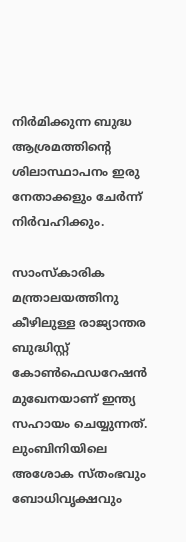നിർമിക്കുന്ന ബുദ്ധ ആശ്രമത്തിന്റെ ശിലാസ്ഥാപനം ഇരു നേതാക്കളും ചേർന്ന് നിർവഹിക്കും.

സാംസ്കാരിക മന്ത്രാലയത്തിനു കീഴിലുള്ള രാജ്യാന്തര ബുദ്ധിസ്റ്റ് കോൺഫെഡറേഷൻ മുഖേനയാണ് ഇന്ത്യ സഹായം ചെയ്യുന്നത്. ലുംബിനിയിലെ അശോക സ്തംഭവും ബോധിവൃക്ഷവും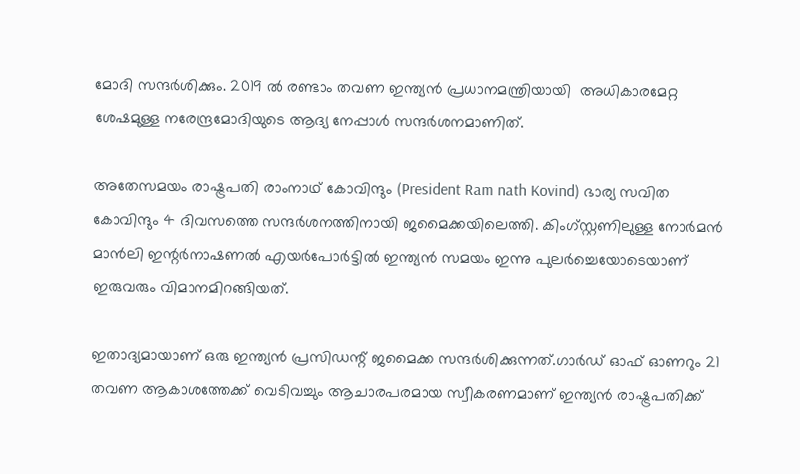മോദി സന്ദർശിക്കും. 2019 ൽ രണ്ടാം തവണ ഇന്ത്യൻ പ്രധാനമന്ത്രിയായി  അധികാരമേറ്റ ശേഷമുള്ള നരേന്ദ്രമോദിയുടെ ആദ്യ നേപ്പാൾ സന്ദർശനമാണിത്.

അതേസമയം രാഷ്ട്രപതി രാംനാഥ് കോവിന്ദും (President Ram nath Kovind) ഭാര്യ സവിത കോവിന്ദും 4 ദിവസത്തെ സന്ദർശനത്തിനായി ജമൈക്കയിലെത്തി. കിംഗ്സ്റ്റണിലുള്ള നോർമൻ മാൻലി ഇന്റർനാഷണൽ എയർപോർട്ടിൽ ഇന്ത്യൻ സമയം ഇന്നു പുലർച്ചെയോടെയാണ് ഇരുവരും വിമാനമിറങ്ങിയത്.

ഇതാദ്യമായാണ് ഒരു ഇന്ത്യൻ പ്രസിഡന്റ് ജമൈക്ക സന്ദർശിക്കുന്നത്.ഗാർഡ് ഓഫ് ഓണറും 21 തവണ ആകാശത്തേക്ക് വെടിവച്ചും ആചാരപരമായ സ്വീകരണമാണ് ഇന്ത്യൻ രാഷ്ട്രപതിക്ക്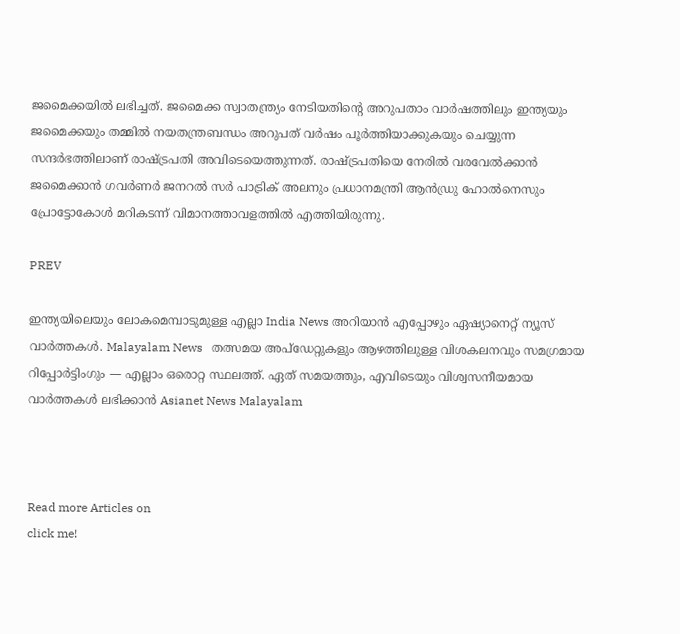ജമൈക്കയിൽ ലഭിച്ചത്. ജമൈക്ക സ്വാതന്ത്ര്യം നേടിയതിൻ്റെ അറുപതാം വാർഷത്തിലും ഇന്ത്യയും ജമൈക്കയും തമ്മിൽ നയതന്ത്രബന്ധം അറുപത് വർഷം പൂർത്തിയാക്കുകയും ചെയ്യുന്ന സന്ദർഭത്തിലാണ് രാഷ്ട്രപതി അവിടെയെത്തുന്നത്. രാഷ്ട്രപതിയെ നേരിൽ വരവേൽക്കാൻ ജമൈക്കാൻ ഗവർണർ ജനറൽ സർ പാട്രിക് അലനും പ്രധാനമന്ത്രി ആൻഡ്രു ഹോൽനെസും പ്രോട്ടോകോൾ മറികടന്ന് വിമാനത്താവളത്തിൽ എത്തിയിരുന്നു.

PREV

ഇന്ത്യയിലെയും ലോകമെമ്പാടുമുള്ള എല്ലാ India News അറിയാൻ എപ്പോഴും ഏഷ്യാനെറ്റ് ന്യൂസ് വാർത്തകൾ. Malayalam News   തത്സമയ അപ്‌ഡേറ്റുകളും ആഴത്തിലുള്ള വിശകലനവും സമഗ്രമായ റിപ്പോർട്ടിംഗും — എല്ലാം ഒരൊറ്റ സ്ഥലത്ത്. ഏത് സമയത്തും, എവിടെയും വിശ്വസനീയമായ വാർത്തകൾ ലഭിക്കാൻ Asianet News Malayalam



Read more Articles on
click me!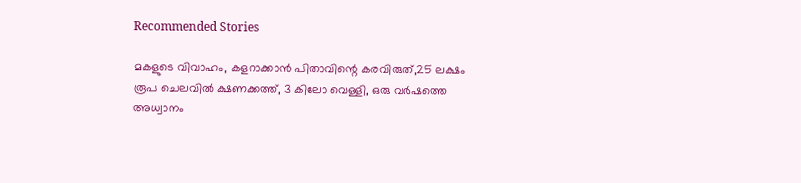Recommended Stories

മകളുടെ വിവാഹം, കളറാക്കാൻ പിതാവിന്റെ കരവിരുത്,25 ലക്ഷം രൂപ ചെലവിൽ ക്ഷണക്കത്ത്, 3 കിലോ വെള്ളി, ഒരു വർഷത്തെ അധ്വാനം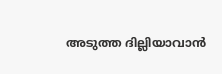അടുത്ത ദില്ലിയാവാൻ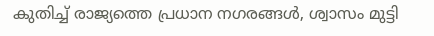കുതിച്ച് രാജ്യത്തെ പ്രധാന നഗരങ്ങൾ, ശ്വാസം മുട്ടി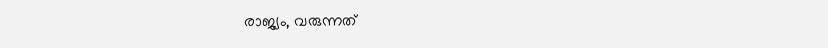രാജ്യം, വരുന്നത്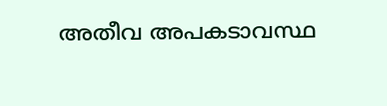അതീവ അപകടാവസ്ഥ